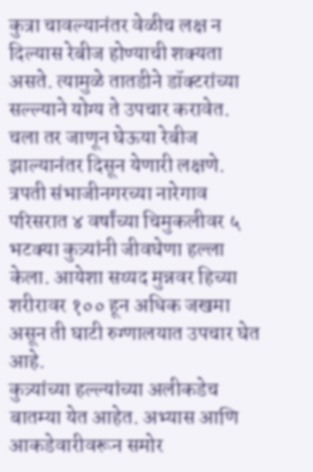कुत्रा चावल्यानंतर वेळीच लक्ष न दिल्यास रेबीज होण्याची शक्यता असते. त्यामुळे तातडीने डॉक्टरांच्या सल्ल्याने योग्य ते उपचार करावेत. चला तर जाणून घेऊया रेबीज झाल्यानंतर दिसून येणारी लक्षणे.
त्रपती संभाजीनगरच्या नारेगाव परिसरात ४ वर्षांच्या चिमुकलीवर ५ भटक्या कुत्र्यांनी जीवघेणा हल्ला केला. आयेशा सय्यद मुन्नवर हिच्या शरीरावर १०० हून अधिक जखमा असून ती घाटी रुग्णालयात उपचार घेत आहे.
कुत्र्यांच्या हल्ल्यांच्या अलीकडेच बातम्या येत आहेत. अभ्यास आणि आकडेवारीवरून समोर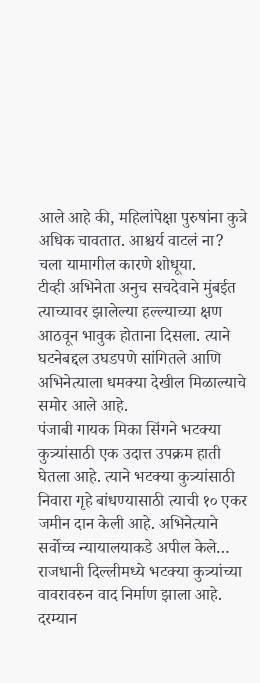आले आहे की, महिलांपेक्षा पुरुषांना कुत्रे अधिक चावतात. आश्चर्य वाटलं ना? चला यामागील कारणे शोधूया.
टीव्ही अभिनेता अनुच सचदेवाने मुंबईत त्याच्यावर झालेल्या हल्ल्याच्या क्षण आठवून भावुक होताना दिसला. त्याने घटनेबद्दल उघडपणे सांगितले आणि अभिनेत्याला धमक्या देखील मिळाल्याचे समोर आले आहे.
पंजाबी गायक मिका सिंगने भटक्या कुत्र्यांसाठी एक उदात्त उपक्रम हाती घेतला आहे. त्याने भटक्या कुत्र्यांसाठी निवारा गृहे बांधण्यासाठी त्याची १० एकर जमीन दान केली आहे. अभिनेत्याने सर्वोच्च न्यायालयाकडे अपील केले…
राजधानी दिल्लीमध्ये भटक्या कुत्र्यांच्या वावरावरुन वाद निर्माण झाला आहे. दरम्यान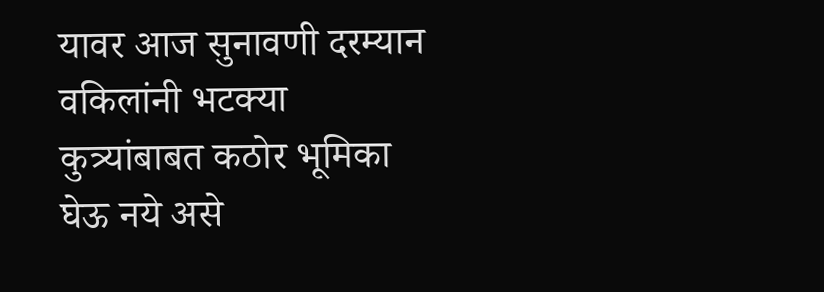यावर आज सुनावणी दरम्यान वकिलांनी भटक्या कुत्र्यांबाबत कठोर भूमिका घेऊ नये असे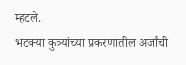म्हटले.
भटक्या कुत्र्यांच्या प्रकरणातील अर्जांची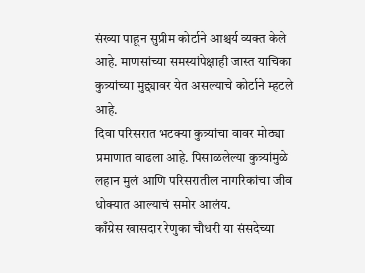संख्या पाहून सुप्रीम कोर्टाने आश्चर्य व्यक्त केले आहे. माणसांच्या समस्यांपेक्षाही जास्त याचिका कुत्र्यांच्या मुद्द्यावर येत असल्याचे कोर्टाने म्हटले आहे.
दिवा परिसरात भटक्या कुत्र्यांचा वावर मोठ्या प्रमाणात वाढला आहे. पिसाळलेल्या कुत्र्यांमुळे लहान मुलं आणि परिसरातील नागरिकांचा जीव धोक्यात आल्याचं समोर आलंय.
काँग्रेस खासदार रेणुका चौधरी या संसदेच्या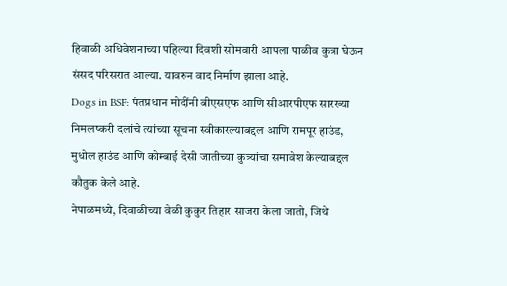हिवाळी अधिवेशनाच्या पहिल्या दिवशी सोमवारी आपला पाळीव कुत्रा घेऊन संसद परिसरात आल्या. यावरुन वाद निर्माण झाला आहे.
Dogs in BSF: पंतप्रधान मोदींनी बीएसएफ आणि सीआरपीएफ सारख्या निमलष्करी दलांचे त्यांच्या सूचना स्वीकारल्याबद्दल आणि रामपूर हाउंड, मुधोल हाउंड आणि कोम्बाई देसी जातीच्या कुत्र्यांचा समावेश केल्याबद्दल कौतुक केले आहे.
नेपाळमध्ये, दिवाळीच्या वेळी कुकुर तिहार साजरा केला जातो, जिथे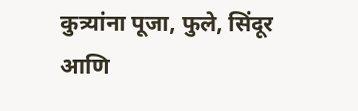कुत्र्यांना पूजा, फुले, सिंदूर आणि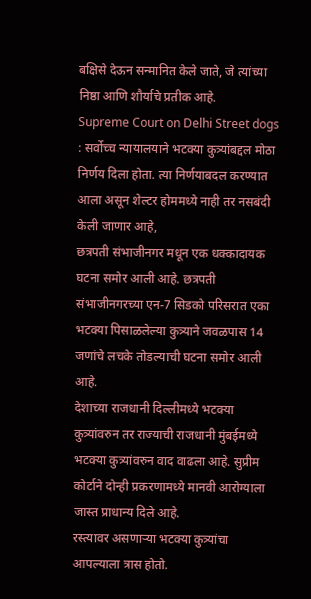बक्षिसे देऊन सन्मानित केले जाते, जे त्यांच्या निष्ठा आणि शौर्याचे प्रतीक आहे.
Supreme Court on Delhi Street dogs : सर्वोच्च न्यायालयाने भटक्या कुत्र्यांबद्दल मोठा निर्णय दिला होता. त्या निर्णयाबदल करण्यात आला असून शेल्टर होममध्ये नाही तर नसबंदी केली जाणार आहे,
छत्रपती संभाजीनगर मधून एक धक्कादायक घटना समोर आली आहे. छत्रपती संभाजीनगरच्या एन-7 सिडको परिसरात एका भटक्या पिसाळलेल्या कुत्र्याने जवळपास 14 जणांचे लचके तोडल्याची घटना समोर आली आहे.
देशाच्या राजधानी दिल्लीमध्ये भटक्या कुत्र्यांवरुन तर राज्याची राजधानी मुंबईमध्ये भटक्या कुत्र्यांवरुन वाद वाढला आहे. सुप्रीम कोर्टाने दोन्ही प्रकरणामध्ये मानवी आरोग्याला जास्त प्राधान्य दिले आहे.
रस्त्यावर असणाऱ्या भटक्या कुत्र्यांचा आपल्याला त्रास होतो.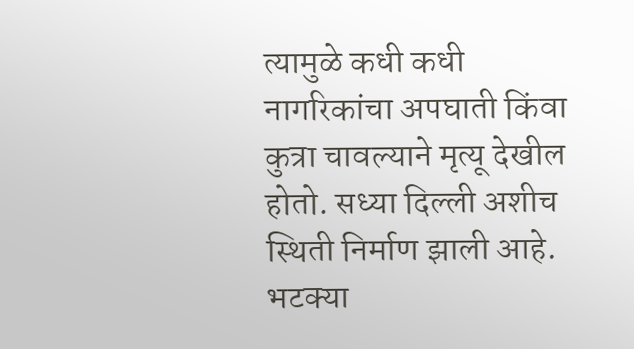त्यामुळे कधी कधी नागरिकांचा अपघाती किंवा कुत्रा चावल्याने मृत्यू देखील होतो. सध्या दिल्ली अशीच स्थिती निर्माण झाली आहे.
भटक्या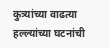कुत्र्यांच्या वाढत्या हल्ल्यांच्या घटनांची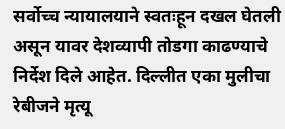सर्वोच्च न्यायालयाने स्वतःहून दखल घेतली असून यावर देशव्यापी तोडगा काढण्याचे निर्देश दिले आहेत. दिल्लीत एका मुलीचा रेबीजने मृत्यू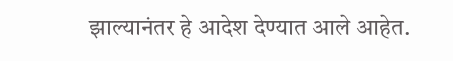झाल्यानंतर हे आदेश देण्यात आले आहेत.